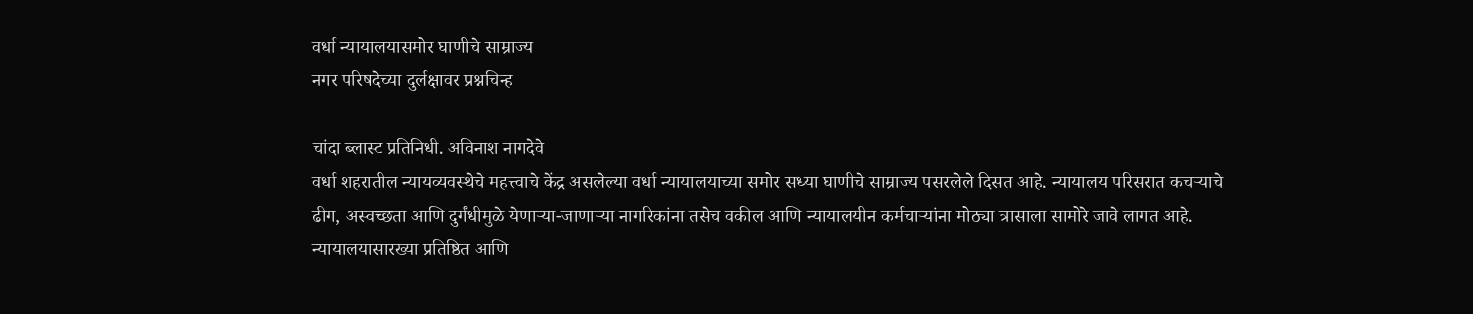वर्धा न्यायालयासमोर घाणीचे साम्राज्य
नगर परिषदेच्या दुर्लक्षावर प्रश्नचिन्ह

चांदा ब्लास्ट प्रतिनिधी. अविनाश नागदेवे
वर्धा शहरातील न्यायव्यवस्थेचे महत्त्वाचे केंद्र असलेल्या वर्धा न्यायालयाच्या समोर सध्या घाणीचे साम्राज्य पसरलेले दिसत आहे. न्यायालय परिसरात कचऱ्याचे ढीग, अस्वच्छता आणि दुर्गंधीमुळे येणाऱ्या-जाणाऱ्या नागरिकांना तसेच वकील आणि न्यायालयीन कर्मचाऱ्यांना मोठ्या त्रासाला सामोरे जावे लागत आहे.
न्यायालयासारख्या प्रतिष्ठित आणि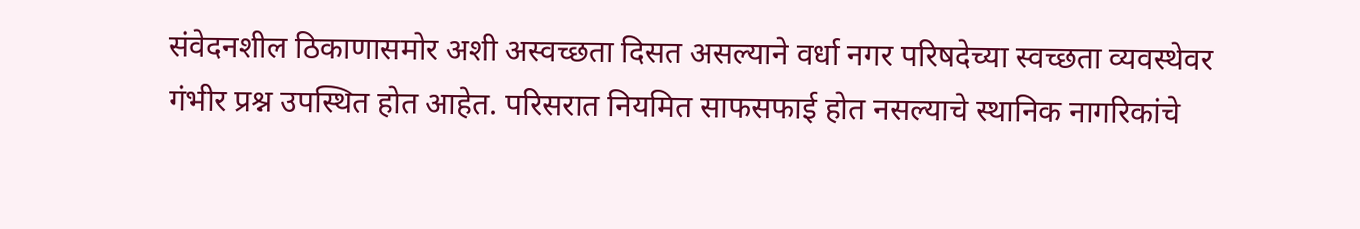संवेदनशील ठिकाणासमोर अशी अस्वच्छता दिसत असल्याने वर्धा नगर परिषदेच्या स्वच्छता व्यवस्थेवर गंभीर प्रश्न उपस्थित होत आहेत. परिसरात नियमित साफसफाई होत नसल्याचे स्थानिक नागरिकांचे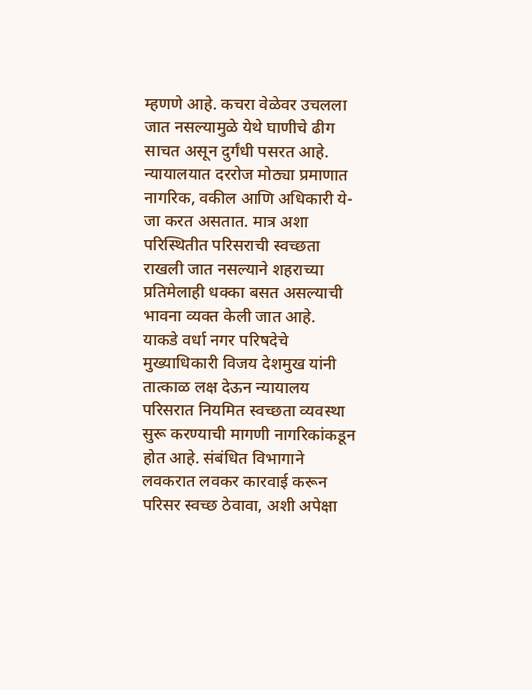म्हणणे आहे. कचरा वेळेवर उचलला जात नसल्यामुळे येथे घाणीचे ढीग साचत असून दुर्गंधी पसरत आहे.
न्यायालयात दररोज मोठ्या प्रमाणात नागरिक, वकील आणि अधिकारी ये-जा करत असतात. मात्र अशा परिस्थितीत परिसराची स्वच्छता राखली जात नसल्याने शहराच्या प्रतिमेलाही धक्का बसत असल्याची भावना व्यक्त केली जात आहे.
याकडे वर्धा नगर परिषदेचे मुख्याधिकारी विजय देशमुख यांनी तात्काळ लक्ष देऊन न्यायालय परिसरात नियमित स्वच्छता व्यवस्था सुरू करण्याची मागणी नागरिकांकडून होत आहे. संबंधित विभागाने लवकरात लवकर कारवाई करून परिसर स्वच्छ ठेवावा, अशी अपेक्षा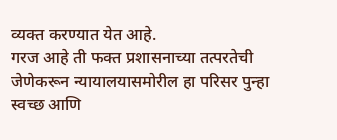व्यक्त करण्यात येत आहे.
गरज आहे ती फक्त प्रशासनाच्या तत्परतेची जेणेकरून न्यायालयासमोरील हा परिसर पुन्हा स्वच्छ आणि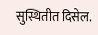सुस्थितीत दिसेल.